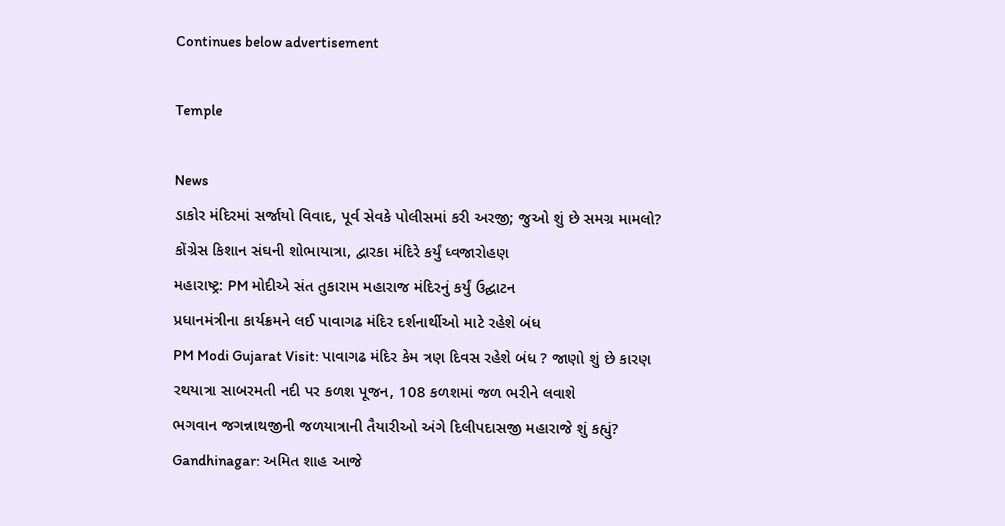Continues below advertisement

Temple

News
ડાકોર મંદિરમાં સર્જાયો વિવાદ, પૂર્વ સેવકે પોલીસમાં કરી અરજી; જુઓ શું છે સમગ્ર મામલો?
કોંગ્રેસ કિશાન સંઘની શોભાયાત્રા, દ્વારકા મંદિરે કર્યું ધ્વજારોહણ
મહારાષ્ટ્ર: PM મોદીએ સંત તુકારામ મહારાજ મંદિરનું કર્યું ઉદ્ઘાટન
પ્રધાનમંત્રીના કાર્યક્રમને લઈ પાવાગઢ મંદિર દર્શનાર્થીઓ માટે રહેશે બંધ
PM Modi Gujarat Visit: પાવાગઢ મંદિર કેમ ત્રણ દિવસ રહેશે બંધ ? જાણો શું છે કારણ
રથયાત્રા સાબરમતી નદી પર કળશ પૂજન, 108 કળશમાં જળ ભરીને લવાશે
ભગવાન જગન્નાથજીની જળયાત્રાની તૈયારીઓ અંગે દિલીપદાસજી મહારાજે શું કહ્યું?
Gandhinagar: અમિત શાહ આજે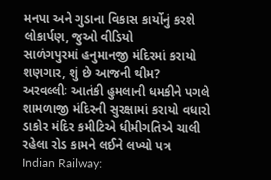મનપા અને ગુડાના વિકાસ કાર્યોનું કરશે લોકાર્પણ, જુઓ વીડિયો
સાળંગપુરમાં હનુમાનજી મંદિરમાં કરાયો શણગાર, શું છે આજની થીમ?
અરવલ્લીઃ આતંકી હુમલાની ધમકીને પગલે શામળાજી મંદિરની સુરક્ષામાં કરાયો વધારો
ડાકોર મંદિર કમીટિએ ધીમીગતિએ ચાલી રહેલા રોડ કામને લઈને લખ્યો પત્ર
Indian Railway: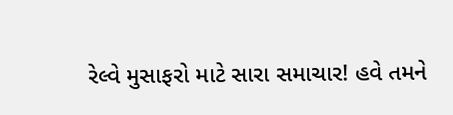રેલ્વે મુસાફરો માટે સારા સમાચાર! હવે તમને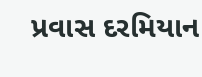પ્રવાસ દરમિયાન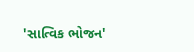'સાત્વિક ભોજન'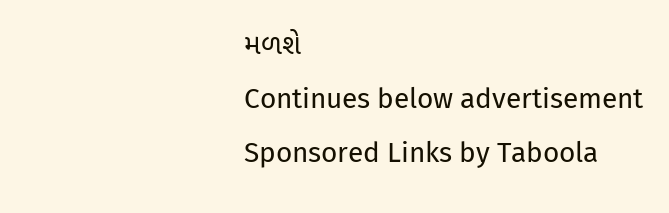મળશે
Continues below advertisement
Sponsored Links by Taboola